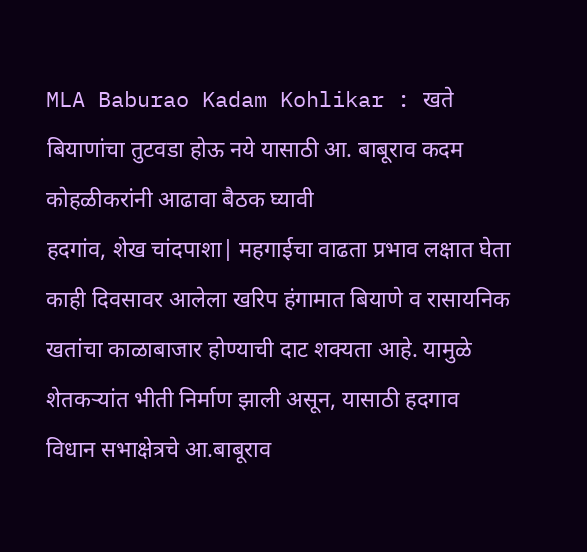MLA Baburao Kadam Kohlikar : खते बियाणांचा तुटवडा होऊ नये यासाठी आ. बाबूराव कदम कोहळीकरांनी आढावा बैठक घ्यावी
हदगांव, शेख चांदपाशा| महगाईचा वाढता प्रभाव लक्षात घेता काही दिवसावर आलेला खरिप हंगामात बियाणे व रासायनिक खतांचा काळाबाजार होण्याची दाट शक्यता आहे. यामुळे शेतकऱ्यांत भीती निर्माण झाली असून, यासाठी हदगाव विधान सभाक्षेत्रचे आ.बाबूराव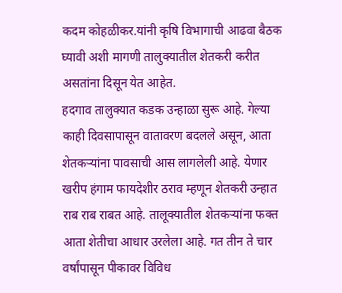कदम कोहळीकर.यांनी कृषि विभागाची आढवा बैठक घ्यावी अशी मागणी तालुक्यातील शेतकरी करीत असतांना दिसून येत आहेत.
हदगाव तालुक्यात कडक उन्हाळा सुरू आहे. गेल्या काही दिवसापासून वातावरण बदलले असून, आता शेतकऱ्यांना पावसाची आस लागलेली आहे. येणार खरीप हंगाम फायदेशीर ठराव म्हणून शेतकरी उन्हात राब राब राबत आहे. तालूक्यातील शेतकऱ्यांना फक्त आता शेतीचा आधार उरलेला आहे. गत तीन ते चार वर्षांपासून पीकावर विविध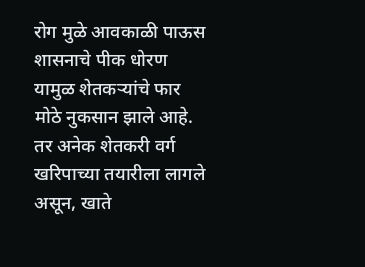रोग मुळे आवकाळी पाऊस शासनाचे पीक धोरण यामुळ शेतकऱ्यांचे फार मोठे नुकसान झाले आहे.
तर अनेक शेतकरी वर्ग खरिपाच्या तयारीला लागले असून, खाते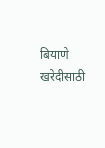बियाणे खरेदीसाठी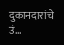दुकानदारांचे उं...